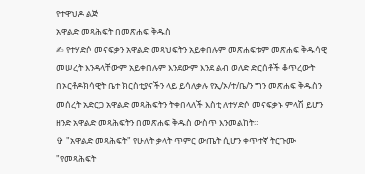የተዋህዶ ልጅ
አዋልድ መጻሕፍት በመጽሐፍ ቅዱስ
✍ የተሃድሶ መናፍቃን አዋልድ መጻህፍትን አይቀበሉም መጽሐፍቱም መጽሐፍ ቅዱሳዊ መሠረት እንዳላቸውም አይቀበሉም እንደውም እንደ ልብ ወለድ ድርሰቶች ቆጥረውት በኦርቶዶክሳዊት ቤተ ክርስቲያናችን ላይ ይሳለቃሉ የኢ/ኦ/ተ/ቤ/ን ግን መጽሐፍ ቅዱስን መሰረት አድርጋ አዋልድ መጻሕፍትን ትቀበላለች እስቲ ለተሃድሶ መናፍቃኑ ምላሽ ይሆን ዘንድ አዋልድ መጻሕፍትን በመጽሐፍ ቅዱስ ውስጥ እንመልከት።
✞ "አዋልድ መጻሕፍት" የሁለት ቃላት ጥምር ውጤት ሲሆን ቀጥተኛ ትርጉሙ "የመጻሕፍት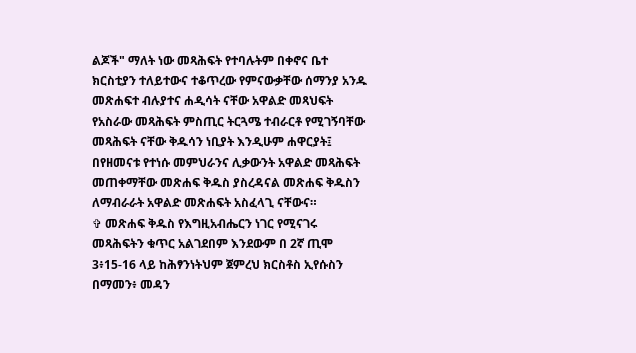ልጆች" ማለት ነው መጻሕፍት የተባሉትም በቀኖና ቤተ ክርስቲያን ተለይተውና ተቆጥረው የምናውቃቸው ሰማንያ አንዱ መጽሐፍተ ብሉያተና ሐዲሳት ናቸው አዋልድ መጻህፍት የአስራው መጻሕፍት ምስጢር ትርጓሜ ተብራርቶ የሚገኝባቸው መጻሕፍት ናቸው ቅዱሳን ነቢያት እንዲሁም ሐዋርያት፤ በየዘመናቱ የተነሱ መምህራንና ሊቃውንት አዋልድ መጻሕፍት መጠቀማቸው መጽሐፍ ቅዱስ ያስረዳናል መጽሐፍ ቅዱስን ለማብራራት አዋልድ መጽሐፍት አስፈላጊ ናቸውና።
✞ መጽሐፍ ቅዱስ የእግዚአብሔርን ነገር የሚናገሩ መጻሕፍትን ቁጥር አልገደበም እንደውም በ 2ኛ ጢሞ 3፥15-16 ላይ ከሕፃንነትህም ጀምረህ ክርስቶስ ኢየሱስን በማመን፥ መዳን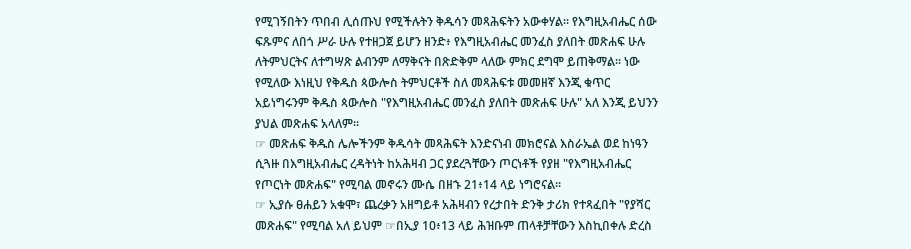የሚገኝበትን ጥበብ ሊሰጡህ የሚችሉትን ቅዱሳን መጻሕፍትን አውቀሃል። የእግዚአብሔር ሰው ፍጹምና ለበጎ ሥራ ሁሉ የተዘጋጀ ይሆን ዘንድ፥ የእግዚአብሔር መንፈስ ያለበት መጽሐፍ ሁሉ ለትምህርትና ለተግሣጽ ልብንም ለማቅናት በጽድቅም ላለው ምክር ደግሞ ይጠቅማል። ነው የሚለው እነዚህ የቅዱስ ጳውሎስ ትምህርቶች ስለ መጻሕፍቱ መመዘኛ እንጂ ቁጥር አይነግሩንም ቅዱስ ጳውሎስ "የእግዚአብሔር መንፈስ ያለበት መጽሐፍ ሁሉ" አለ እንጂ ይህንን ያህል መጽሐፍ አላለም።
☞ መጽሐፍ ቅዱስ ሌሎችንም ቅዱሳት መጻሕፍት እንድናነብ መክሮናል እስራኤል ወደ ከነዓን ሲጓዙ በእግዚአብሔር ረዳትነት ከአሕዛብ ጋር ያደረጓቸውን ጦርነቶች የያዘ "የእግዚአብሔር የጦርነት መጽሐፍ" የሚባል መኖሩን ሙሴ በዘኁ 21፥14 ላይ ነግሮናል።
☞ ኢያሱ ፀሐይን አቁሞ፣ ጨረቃን አዘግይቶ አሕዛብን የረታበት ድንቅ ታሪክ የተጻፈበት "የያሻር መጽሐፍ" የሚባል አለ ይህም ☞በኢያ 10፥13 ላይ ሕዝቡም ጠላቶቻቸውን እስኪበቀሉ ድረስ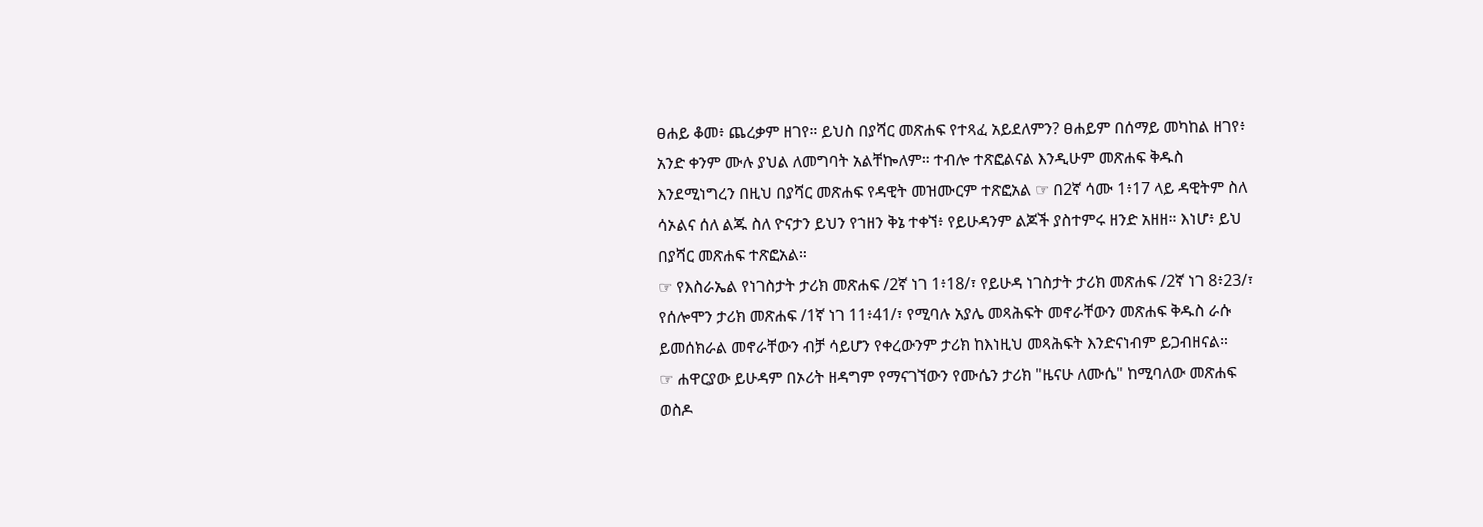ፀሐይ ቆመ፥ ጨረቃም ዘገየ። ይህስ በያሻር መጽሐፍ የተጻፈ አይደለምን? ፀሐይም በሰማይ መካከል ዘገየ፥ አንድ ቀንም ሙሉ ያህል ለመግባት አልቸኰለም። ተብሎ ተጽፎልናል እንዲሁም መጽሐፍ ቅዱስ እንደሚነግረን በዚህ በያሻር መጽሐፍ የዳዊት መዝሙርም ተጽፎአል ☞ በ2ኛ ሳሙ 1፥17 ላይ ዳዊትም ስለ ሳኦልና ሰለ ልጁ ስለ ዮናታን ይህን የኀዘን ቅኔ ተቀኘ፥ የይሁዳንም ልጆች ያስተምሩ ዘንድ አዘዘ። እነሆ፥ ይህ በያሻር መጽሐፍ ተጽፎአል።
☞ የእስራኤል የነገስታት ታሪክ መጽሐፍ /2ኛ ነገ 1፥18/፣ የይሁዳ ነገስታት ታሪክ መጽሐፍ /2ኛ ነገ 8፥23/፣ የሰሎሞን ታሪክ መጽሐፍ /1ኛ ነገ 11፥41/፣ የሚባሉ አያሌ መጻሕፍት መኖራቸውን መጽሐፍ ቅዱስ ራሱ ይመሰክራል መኖራቸውን ብቻ ሳይሆን የቀረውንም ታሪክ ከእነዚህ መጻሕፍት እንድናነብም ይጋብዘናል።
☞ ሐዋርያው ይሁዳም በኦሪት ዘዳግም የማናገኘውን የሙሴን ታሪክ "ዜናሁ ለሙሴ" ከሚባለው መጽሐፍ ወስዶ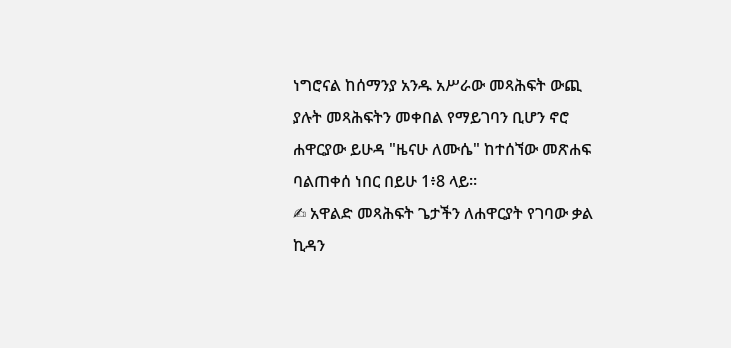ነግሮናል ከሰማንያ አንዱ አሥራው መጻሕፍት ውጪ ያሉት መጻሕፍትን መቀበል የማይገባን ቢሆን ኖሮ ሐዋርያው ይሁዳ "ዜናሁ ለሙሴ" ከተሰኘው መጽሐፍ ባልጠቀሰ ነበር በይሁ 1፥8 ላይ።
✍ አዋልድ መጻሕፍት ጌታችን ለሐዋርያት የገባው ቃል ኪዳን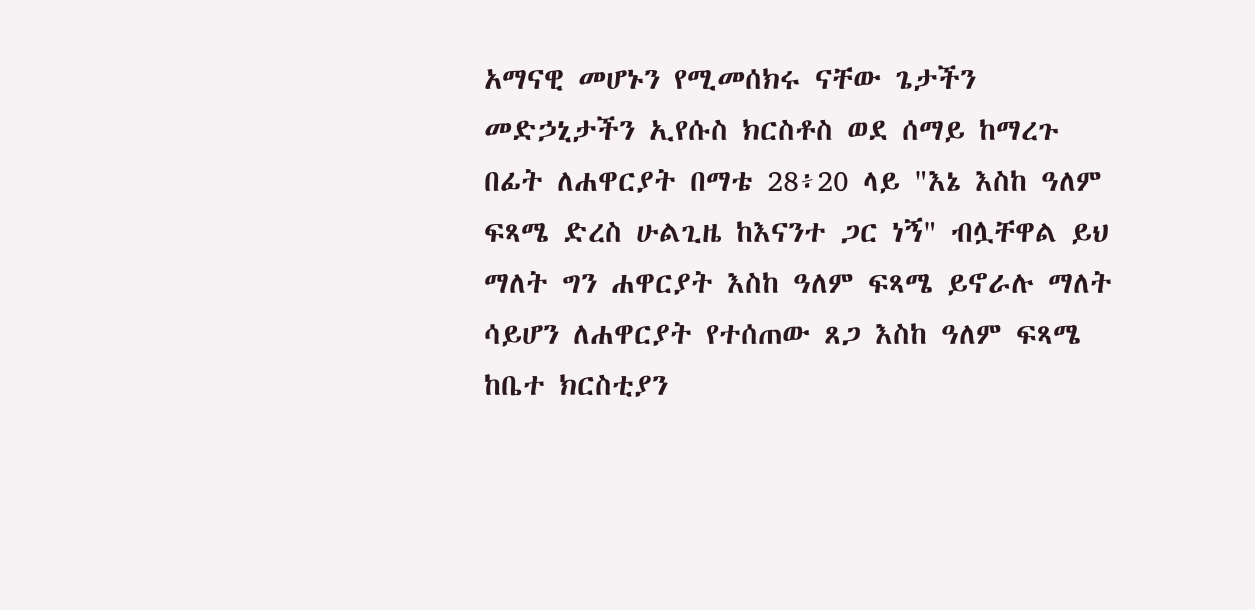አማናዊ መሆኑን የሚመሰክሩ ናቸው ጌታችን መድኃኒታችን ኢየሱስ ክርስቶስ ወደ ሰማይ ከማረጉ በፊት ለሐዋርያት በማቴ 28፥20 ላይ "እኔ እስከ ዓለም ፍጻሜ ድረስ ሁልጊዜ ከእናንተ ጋር ነኝ" ብሏቸዋል ይህ ማለት ግን ሐዋርያት እስከ ዓለም ፍጻሜ ይኖራሉ ማለት ሳይሆን ለሐዋርያት የተሰጠው ጸጋ እስከ ዓለም ፍጻሜ ከቤተ ክርስቲያን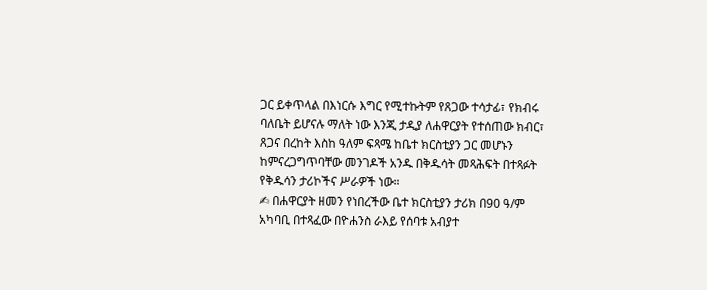ጋር ይቀጥላል በእነርሱ እግር የሚተኩትም የጸጋው ተሳታፊ፣ የክብሩ ባለቤት ይሆናሉ ማለት ነው እንጂ ታዲያ ለሐዋርያት የተሰጠው ክብር፣ ጸጋና በረከት እስከ ዓለም ፍጻሜ ከቤተ ክርስቲያን ጋር መሆኑን ከምናረጋግጥባቸው መንገዶች አንዱ በቅዱሳት መጻሕፍት በተጻፉት የቅዱሳን ታሪኮችና ሥራዎች ነው።
✍ በሐዋርያት ዘመን የነበረችው ቤተ ክርስቲያን ታሪክ በ90 ዓ/ም አካባቢ በተጻፈው በዮሐንስ ራእይ የሰባቱ አብያተ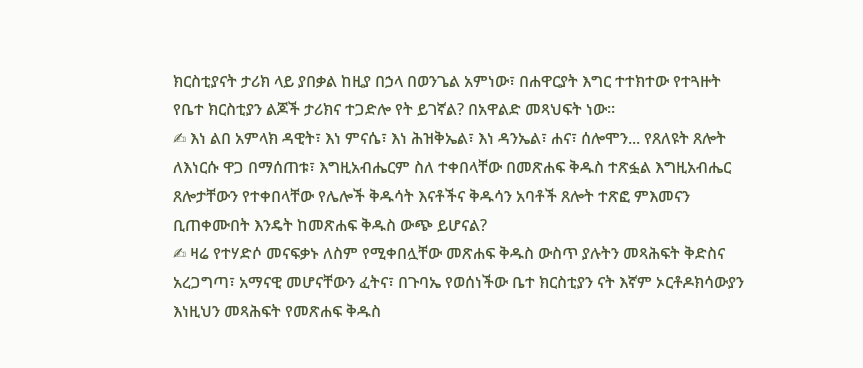ክርስቲያናት ታሪክ ላይ ያበቃል ከዚያ በኃላ በወንጌል አምነው፣ በሐዋርያት እግር ተተክተው የተጓዙት የቤተ ክርስቲያን ልጆች ታሪክና ተጋድሎ የት ይገኛል? በአዋልድ መጻህፍት ነው።
✍ እነ ልበ አምላክ ዳዊት፣ እነ ምናሴ፣ እነ ሕዝቅኤል፣ እነ ዳንኤል፣ ሐና፣ ሰሎሞን... የጸለዩት ጸሎት ለእነርሱ ዋጋ በማሰጠቱ፣ እግዚአብሔርም ስለ ተቀበላቸው በመጽሐፍ ቅዱስ ተጽፏል እግዚአብሔር ጸሎታቸውን የተቀበላቸው የሌሎች ቅዱሳት እናቶችና ቅዱሳን አባቶች ጸሎት ተጽፎ ምእመናን ቢጠቀሙበት እንዴት ከመጽሐፍ ቅዱስ ውጭ ይሆናል?
✍ ዛሬ የተሃድሶ መናፍቃኑ ለስም የሚቀበሏቸው መጽሐፍ ቅዱስ ውስጥ ያሉትን መጻሕፍት ቅድስና አረጋግጣ፣ አማናዊ መሆናቸውን ፈትና፣ በጉባኤ የወሰነችው ቤተ ክርስቲያን ናት እኛም ኦርቶዶክሳውያን እነዚህን መጻሕፍት የመጽሐፍ ቅዱስ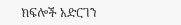ክፍሎች አድርገን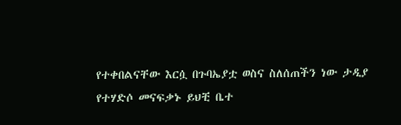የተቀበልናቸው እርሷ በጉባኤያቷ ወስና ስለሰጠችን ነው ታዲያ የተሃድሶ መናፍቃኑ ይህቺ ቤተ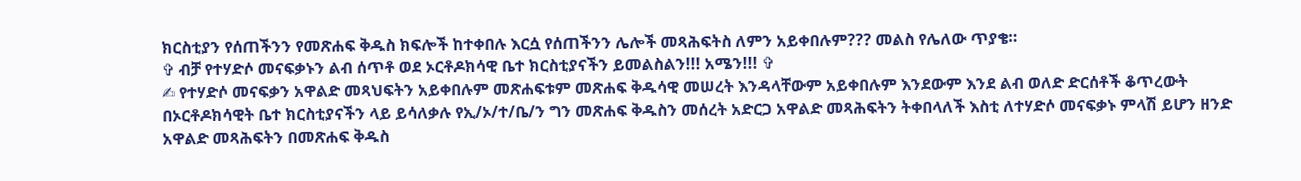ክርስቲያን የሰጠችንን የመጽሐፍ ቅዱስ ክፍሎች ከተቀበሉ እርሷ የሰጠችንን ሌሎች መጻሕፍትስ ለምን አይቀበሉም??? መልስ የሌለው ጥያቄ።
✞ ብቻ የተሃድሶ መናፍቃኑን ልብ ሰጥቶ ወደ ኦርቶዶክሳዊ ቤተ ክርስቲያናችን ይመልስልን!!! አሜን!!! ✞
✍ የተሃድሶ መናፍቃን አዋልድ መጻህፍትን አይቀበሉም መጽሐፍቱም መጽሐፍ ቅዱሳዊ መሠረት እንዳላቸውም አይቀበሉም እንደውም እንደ ልብ ወለድ ድርሰቶች ቆጥረውት በኦርቶዶክሳዊት ቤተ ክርስቲያናችን ላይ ይሳለቃሉ የኢ/ኦ/ተ/ቤ/ን ግን መጽሐፍ ቅዱስን መሰረት አድርጋ አዋልድ መጻሕፍትን ትቀበላለች እስቲ ለተሃድሶ መናፍቃኑ ምላሽ ይሆን ዘንድ አዋልድ መጻሕፍትን በመጽሐፍ ቅዱስ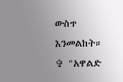ውስጥ እንመልከት።
✞ "አዋልድ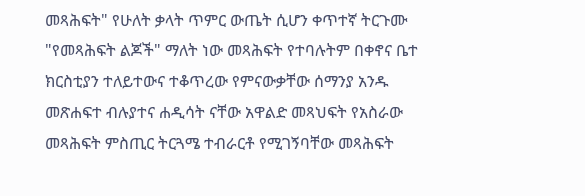መጻሕፍት" የሁለት ቃላት ጥምር ውጤት ሲሆን ቀጥተኛ ትርጉሙ "የመጻሕፍት ልጆች" ማለት ነው መጻሕፍት የተባሉትም በቀኖና ቤተ ክርስቲያን ተለይተውና ተቆጥረው የምናውቃቸው ሰማንያ አንዱ መጽሐፍተ ብሉያተና ሐዲሳት ናቸው አዋልድ መጻህፍት የአስራው መጻሕፍት ምስጢር ትርጓሜ ተብራርቶ የሚገኝባቸው መጻሕፍት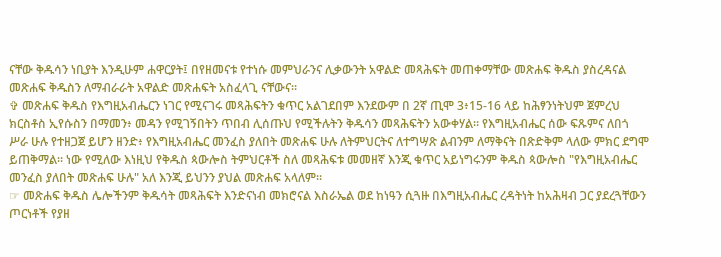ናቸው ቅዱሳን ነቢያት እንዲሁም ሐዋርያት፤ በየዘመናቱ የተነሱ መምህራንና ሊቃውንት አዋልድ መጻሕፍት መጠቀማቸው መጽሐፍ ቅዱስ ያስረዳናል መጽሐፍ ቅዱስን ለማብራራት አዋልድ መጽሐፍት አስፈላጊ ናቸውና።
✞ መጽሐፍ ቅዱስ የእግዚአብሔርን ነገር የሚናገሩ መጻሕፍትን ቁጥር አልገደበም እንደውም በ 2ኛ ጢሞ 3፥15-16 ላይ ከሕፃንነትህም ጀምረህ ክርስቶስ ኢየሱስን በማመን፥ መዳን የሚገኝበትን ጥበብ ሊሰጡህ የሚችሉትን ቅዱሳን መጻሕፍትን አውቀሃል። የእግዚአብሔር ሰው ፍጹምና ለበጎ ሥራ ሁሉ የተዘጋጀ ይሆን ዘንድ፥ የእግዚአብሔር መንፈስ ያለበት መጽሐፍ ሁሉ ለትምህርትና ለተግሣጽ ልብንም ለማቅናት በጽድቅም ላለው ምክር ደግሞ ይጠቅማል። ነው የሚለው እነዚህ የቅዱስ ጳውሎስ ትምህርቶች ስለ መጻሕፍቱ መመዘኛ እንጂ ቁጥር አይነግሩንም ቅዱስ ጳውሎስ "የእግዚአብሔር መንፈስ ያለበት መጽሐፍ ሁሉ" አለ እንጂ ይህንን ያህል መጽሐፍ አላለም።
☞ መጽሐፍ ቅዱስ ሌሎችንም ቅዱሳት መጻሕፍት እንድናነብ መክሮናል እስራኤል ወደ ከነዓን ሲጓዙ በእግዚአብሔር ረዳትነት ከአሕዛብ ጋር ያደረጓቸውን ጦርነቶች የያዘ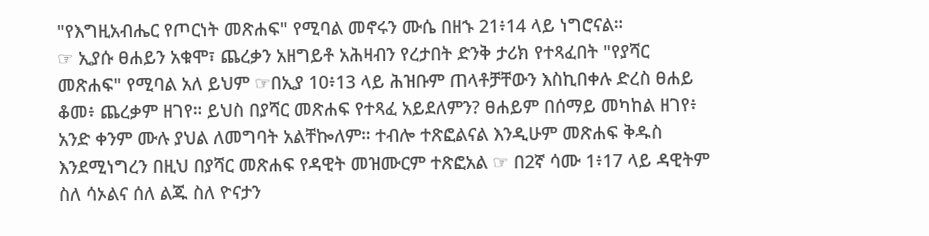"የእግዚአብሔር የጦርነት መጽሐፍ" የሚባል መኖሩን ሙሴ በዘኁ 21፥14 ላይ ነግሮናል።
☞ ኢያሱ ፀሐይን አቁሞ፣ ጨረቃን አዘግይቶ አሕዛብን የረታበት ድንቅ ታሪክ የተጻፈበት "የያሻር መጽሐፍ" የሚባል አለ ይህም ☞በኢያ 10፥13 ላይ ሕዝቡም ጠላቶቻቸውን እስኪበቀሉ ድረስ ፀሐይ ቆመ፥ ጨረቃም ዘገየ። ይህስ በያሻር መጽሐፍ የተጻፈ አይደለምን? ፀሐይም በሰማይ መካከል ዘገየ፥ አንድ ቀንም ሙሉ ያህል ለመግባት አልቸኰለም። ተብሎ ተጽፎልናል እንዲሁም መጽሐፍ ቅዱስ እንደሚነግረን በዚህ በያሻር መጽሐፍ የዳዊት መዝሙርም ተጽፎአል ☞ በ2ኛ ሳሙ 1፥17 ላይ ዳዊትም ስለ ሳኦልና ሰለ ልጁ ስለ ዮናታን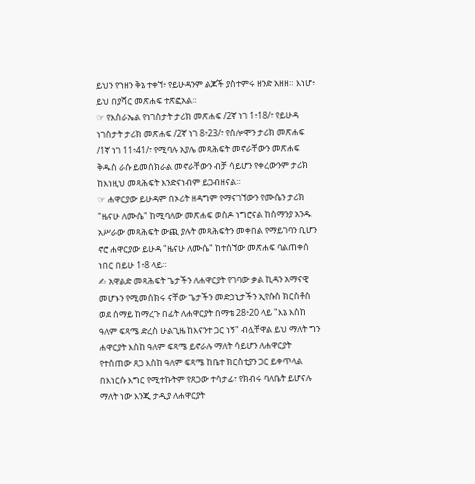ይህን የኀዘን ቅኔ ተቀኘ፥ የይሁዳንም ልጆች ያስተምሩ ዘንድ አዘዘ። እነሆ፥ ይህ በያሻር መጽሐፍ ተጽፎአል።
☞ የእስራኤል የነገስታት ታሪክ መጽሐፍ /2ኛ ነገ 1፥18/፣ የይሁዳ ነገስታት ታሪክ መጽሐፍ /2ኛ ነገ 8፥23/፣ የሰሎሞን ታሪክ መጽሐፍ /1ኛ ነገ 11፥41/፣ የሚባሉ አያሌ መጻሕፍት መኖራቸውን መጽሐፍ ቅዱስ ራሱ ይመሰክራል መኖራቸውን ብቻ ሳይሆን የቀረውንም ታሪክ ከእነዚህ መጻሕፍት እንድናነብም ይጋብዘናል።
☞ ሐዋርያው ይሁዳም በኦሪት ዘዳግም የማናገኘውን የሙሴን ታሪክ "ዜናሁ ለሙሴ" ከሚባለው መጽሐፍ ወስዶ ነግሮናል ከሰማንያ አንዱ አሥራው መጻሕፍት ውጪ ያሉት መጻሕፍትን መቀበል የማይገባን ቢሆን ኖሮ ሐዋርያው ይሁዳ "ዜናሁ ለሙሴ" ከተሰኘው መጽሐፍ ባልጠቀሰ ነበር በይሁ 1፥8 ላይ።
✍ አዋልድ መጻሕፍት ጌታችን ለሐዋርያት የገባው ቃል ኪዳን አማናዊ መሆኑን የሚመሰክሩ ናቸው ጌታችን መድኃኒታችን ኢየሱስ ክርስቶስ ወደ ሰማይ ከማረጉ በፊት ለሐዋርያት በማቴ 28፥20 ላይ "እኔ እስከ ዓለም ፍጻሜ ድረስ ሁልጊዜ ከእናንተ ጋር ነኝ" ብሏቸዋል ይህ ማለት ግን ሐዋርያት እስከ ዓለም ፍጻሜ ይኖራሉ ማለት ሳይሆን ለሐዋርያት የተሰጠው ጸጋ እስከ ዓለም ፍጻሜ ከቤተ ክርስቲያን ጋር ይቀጥላል በእነርሱ እግር የሚተኩትም የጸጋው ተሳታፊ፣ የክብሩ ባለቤት ይሆናሉ ማለት ነው እንጂ ታዲያ ለሐዋርያት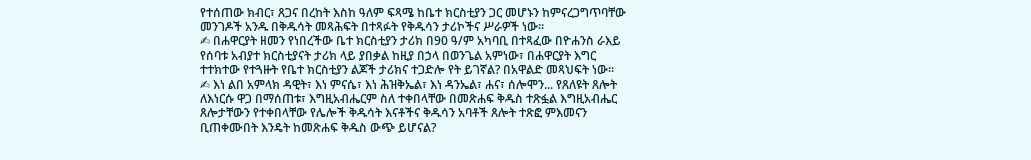የተሰጠው ክብር፣ ጸጋና በረከት እስከ ዓለም ፍጻሜ ከቤተ ክርስቲያን ጋር መሆኑን ከምናረጋግጥባቸው መንገዶች አንዱ በቅዱሳት መጻሕፍት በተጻፉት የቅዱሳን ታሪኮችና ሥራዎች ነው።
✍ በሐዋርያት ዘመን የነበረችው ቤተ ክርስቲያን ታሪክ በ90 ዓ/ም አካባቢ በተጻፈው በዮሐንስ ራእይ የሰባቱ አብያተ ክርስቲያናት ታሪክ ላይ ያበቃል ከዚያ በኃላ በወንጌል አምነው፣ በሐዋርያት እግር ተተክተው የተጓዙት የቤተ ክርስቲያን ልጆች ታሪክና ተጋድሎ የት ይገኛል? በአዋልድ መጻህፍት ነው።
✍ እነ ልበ አምላክ ዳዊት፣ እነ ምናሴ፣ እነ ሕዝቅኤል፣ እነ ዳንኤል፣ ሐና፣ ሰሎሞን... የጸለዩት ጸሎት ለእነርሱ ዋጋ በማሰጠቱ፣ እግዚአብሔርም ስለ ተቀበላቸው በመጽሐፍ ቅዱስ ተጽፏል እግዚአብሔር ጸሎታቸውን የተቀበላቸው የሌሎች ቅዱሳት እናቶችና ቅዱሳን አባቶች ጸሎት ተጽፎ ምእመናን ቢጠቀሙበት እንዴት ከመጽሐፍ ቅዱስ ውጭ ይሆናል?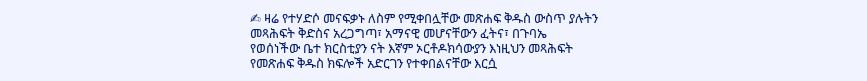✍ ዛሬ የተሃድሶ መናፍቃኑ ለስም የሚቀበሏቸው መጽሐፍ ቅዱስ ውስጥ ያሉትን መጻሕፍት ቅድስና አረጋግጣ፣ አማናዊ መሆናቸውን ፈትና፣ በጉባኤ የወሰነችው ቤተ ክርስቲያን ናት እኛም ኦርቶዶክሳውያን እነዚህን መጻሕፍት የመጽሐፍ ቅዱስ ክፍሎች አድርገን የተቀበልናቸው እርሷ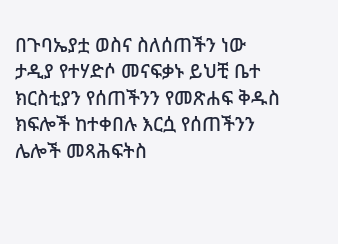በጉባኤያቷ ወስና ስለሰጠችን ነው ታዲያ የተሃድሶ መናፍቃኑ ይህቺ ቤተ ክርስቲያን የሰጠችንን የመጽሐፍ ቅዱስ ክፍሎች ከተቀበሉ እርሷ የሰጠችንን ሌሎች መጻሕፍትስ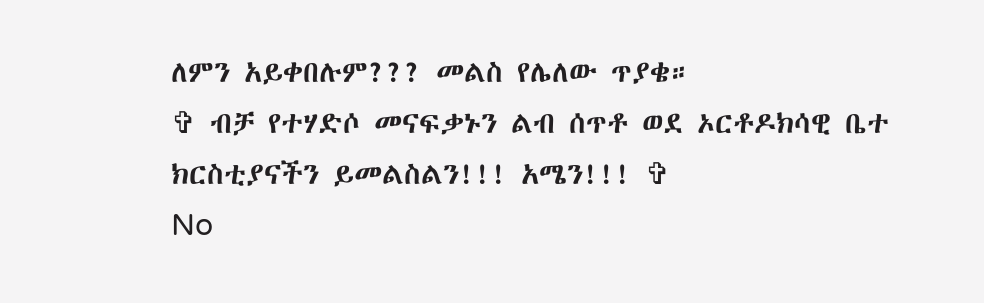ለምን አይቀበሉም??? መልስ የሌለው ጥያቄ።
✞ ብቻ የተሃድሶ መናፍቃኑን ልብ ሰጥቶ ወደ ኦርቶዶክሳዊ ቤተ ክርስቲያናችን ይመልስልን!!! አሜን!!! ✞
No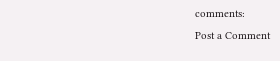comments:
Post a Comment